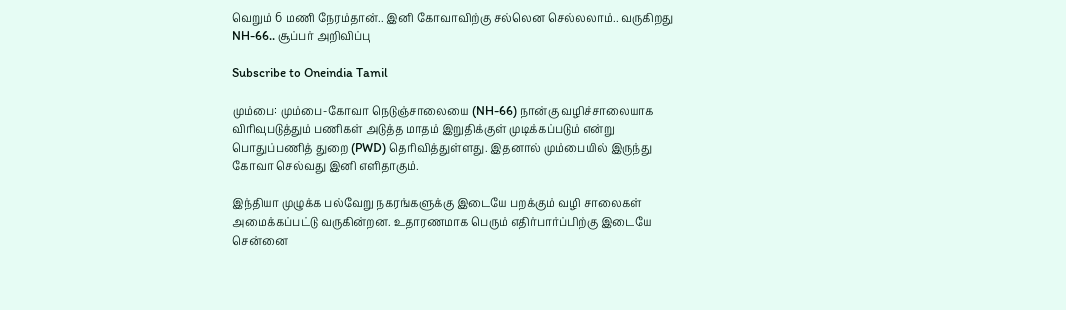வெறும் 6 மணி நேரம்தான்.. இனி கோவாவிற்கு சல்லென செல்லலாம்.. வருகிறது NH-66.. சூப்பர் அறிவிப்பு

Subscribe to Oneindia Tamil

மும்பை: மும்பை-கோவா நெடுஞ்சாலையை (NH-66) நான்கு வழிச்சாலையாக விரிவுபடுத்தும் பணிகள் அடுத்த மாதம் இறுதிக்குள் முடிக்கப்படும் என்று பொதுப்பணித் துறை (PWD) தெரிவித்துள்ளது. இதனால் மும்பையில் இருந்து கோவா செல்வது இனி எளிதாகும்.

இந்தியா முழுக்க பல்வேறு நகரங்களுக்கு இடையே பறக்கும் வழி சாலைகள் அமைக்கப்பட்டு வருகின்றன. உதாரணமாக பெரும் எதிர்பார்ப்பிற்கு இடையே சென்னை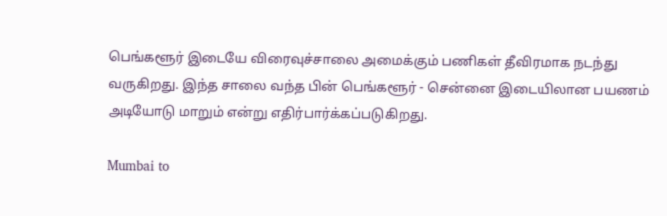பெங்களூர் இடையே விரைவுச்சாலை அமைக்கும் பணிகள் தீவிரமாக நடந்து வருகிறது. இந்த சாலை வந்த பின் பெங்களூர் - சென்னை இடையிலான பயணம் அடியோடு மாறும் என்று எதிர்பார்க்கப்படுகிறது.

Mumbai to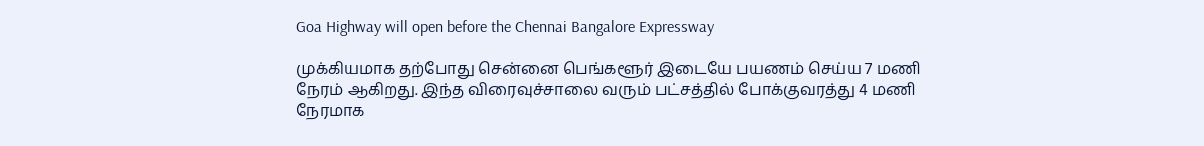Goa Highway will open before the Chennai Bangalore Expressway

முக்கியமாக தற்போது சென்னை பெங்களூர் இடையே பயணம் செய்ய 7 மணி நேரம் ஆகிறது. இந்த விரைவுச்சாலை வரும் பட்சத்தில் போக்குவரத்து 4 மணி நேரமாக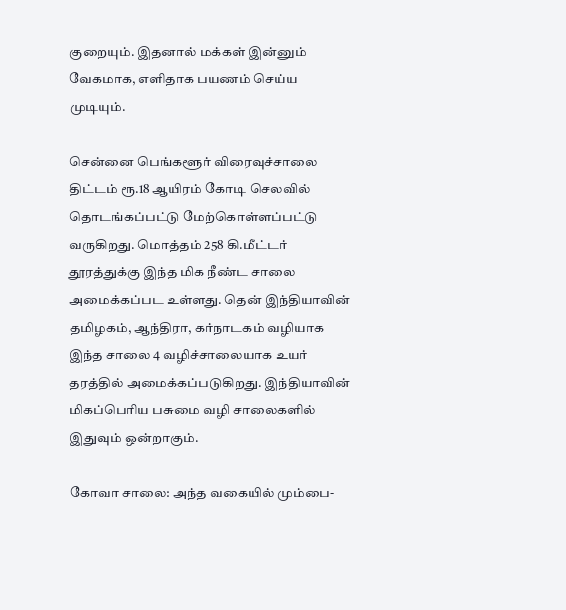குறையும். இதனால் மக்கள் இன்னும் வேகமாக, எளிதாக பயணம் செய்ய முடியும்.

சென்னை பெங்களூர் விரைவுச்சாலை திட்டம் ரூ.18 ஆயிரம் கோடி செலவில் தொடங்கப்பட்டு மேற்கொள்ளப்பட்டு வருகிறது. மொத்தம் 258 கி.மீட்டர் தூரத்துக்கு இந்த மிக நீண்ட சாலை அமைக்கப்பட உள்ளது. தென் இந்தியாவின் தமிழகம், ஆந்திரா, கர்நாடகம் வழியாக இந்த சாலை 4 வழிச்சாலையாக உயர் தரத்தில் அமைக்கப்படுகிறது. இந்தியாவின் மிகப்பெரிய பசுமை வழி சாலைகளில் இதுவும் ஒன்றாகும்.

கோவா சாலை: அந்த வகையில் மும்பை-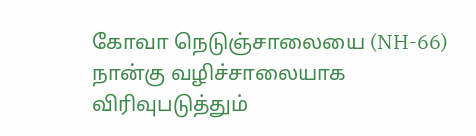கோவா நெடுஞ்சாலையை (NH-66) நான்கு வழிச்சாலையாக விரிவுபடுத்தும்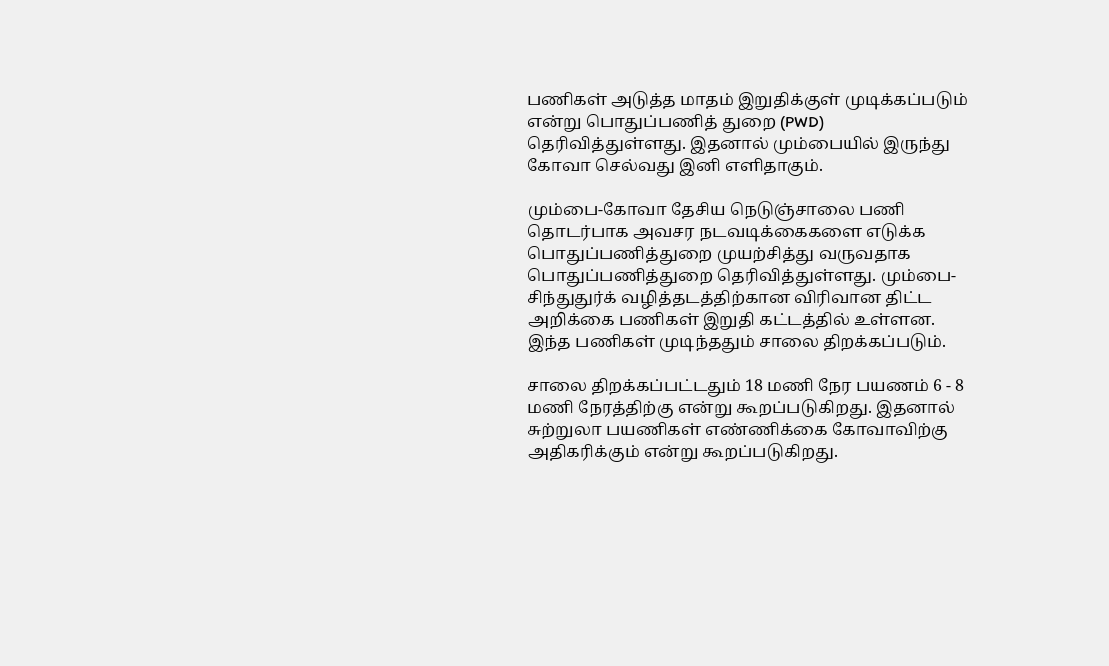பணிகள் அடுத்த மாதம் இறுதிக்குள் முடிக்கப்படும் என்று பொதுப்பணித் துறை (PWD) தெரிவித்துள்ளது. இதனால் மும்பையில் இருந்து கோவா செல்வது இனி எளிதாகும்.

மும்பை-கோவா தேசிய நெடுஞ்சாலை பணி தொடர்பாக அவசர நடவடிக்கைகளை எடுக்க பொதுப்பணித்துறை முயற்சித்து வருவதாக பொதுப்பணித்துறை தெரிவித்துள்ளது. மும்பை-சிந்துதுர்க் வழித்தடத்திற்கான விரிவான திட்ட அறிக்கை பணிகள் இறுதி கட்டத்தில் உள்ளன. இந்த பணிகள் முடிந்ததும் சாலை திறக்கப்படும்.

சாலை திறக்கப்பட்டதும் 18 மணி நேர பயணம் 6 - 8 மணி நேரத்திற்கு என்று கூறப்படுகிறது. இதனால் சுற்றுலா பயணிகள் எண்ணிக்கை கோவாவிற்கு அதிகரிக்கும் என்று கூறப்படுகிறது.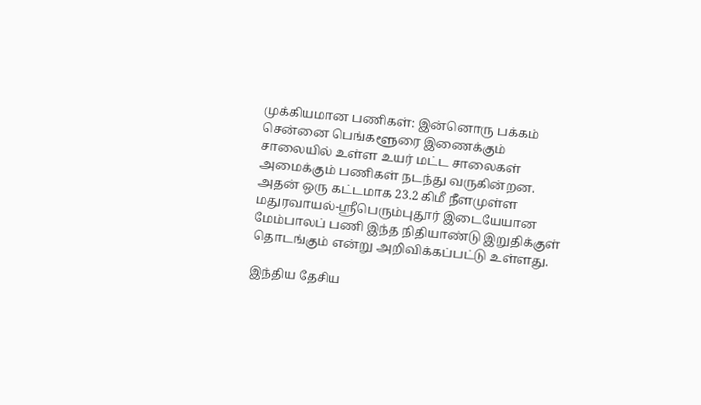முக்கியமான பணிகள்: இன்னொரு பக்கம் சென்னை பெங்களூரை இணைக்கும் சாலையில் உள்ள உயர் மட்ட சாலைகள் அமைக்கும் பணிகள் நடந்து வருகின்றன. அதன் ஒரு கட்டமாக 23.2 கிமீ நீளமுள்ள மதுரவாயல்-ஸ்ரீபெரும்புதூர் இடையேயான மேம்பாலப் பணி இந்த நிதியாண்டு இறுதிக்குள் தொடங்கும் என்று அறிவிக்கப்பட்டு உள்ளது.

இந்திய தேசிய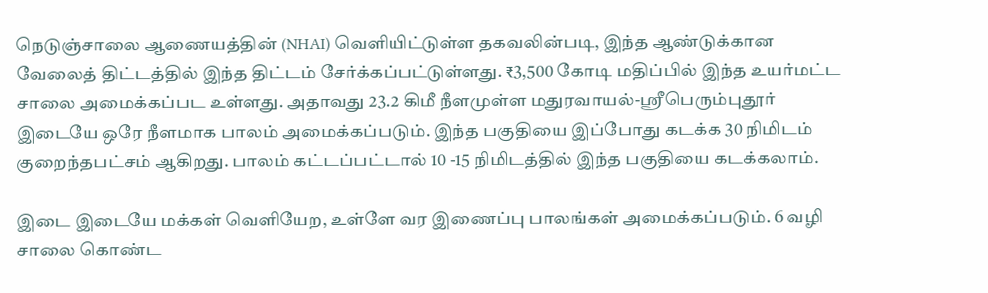நெடுஞ்சாலை ஆணையத்தின் (NHAI) வெளியிட்டுள்ள தகவலின்படி, இந்த ஆண்டுக்கான வேலைத் திட்டத்தில் இந்த திட்டம் சேர்க்கப்பட்டுள்ளது. ₹3,500 கோடி மதிப்பில் இந்த உயர்மட்ட சாலை அமைக்கப்பட உள்ளது. அதாவது 23.2 கிமீ நீளமுள்ள மதுரவாயல்-ஸ்ரீபெரும்புதூர் இடையே ஒரே நீளமாக பாலம் அமைக்கப்படும். இந்த பகுதியை இப்போது கடக்க 30 நிமிடம் குறைந்தபட்சம் ஆகிறது. பாலம் கட்டப்பட்டால் 10 -15 நிமிடத்தில் இந்த பகுதியை கடக்கலாம்.

இடை இடையே மக்கள் வெளியேற, உள்ளே வர இணைப்பு பாலங்கள் அமைக்கப்படும். 6 வழி சாலை கொண்ட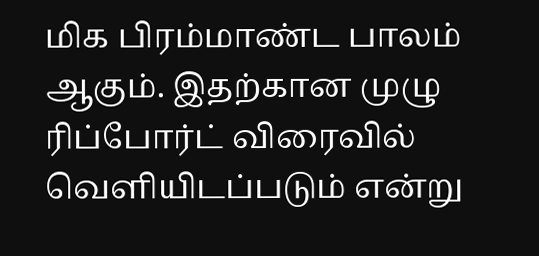மிக பிரம்மாண்ட பாலம் ஆகும். இதற்கான முழு ரிப்போர்ட் விரைவில் வெளியிடப்படும் என்று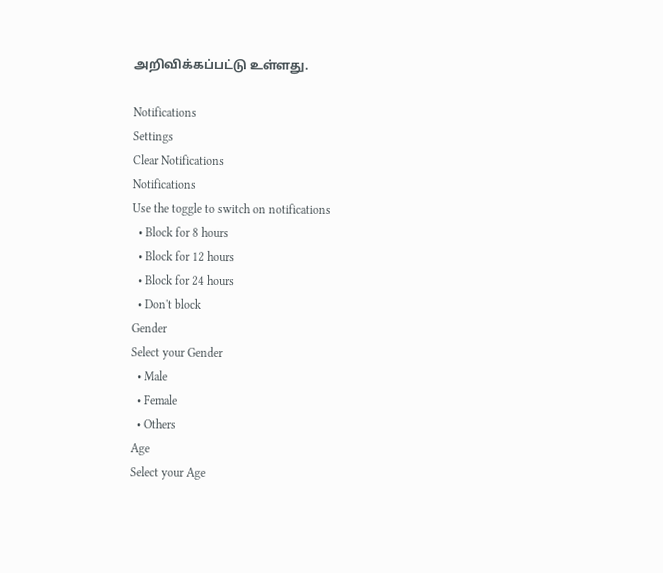அறிவிக்கப்பட்டு உள்ளது.

Notifications
Settings
Clear Notifications
Notifications
Use the toggle to switch on notifications
  • Block for 8 hours
  • Block for 12 hours
  • Block for 24 hours
  • Don't block
Gender
Select your Gender
  • Male
  • Female
  • Others
Age
Select your Age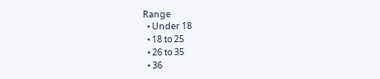Range
  • Under 18
  • 18 to 25
  • 26 to 35
  • 36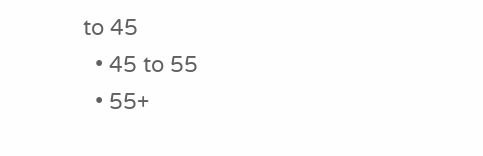to 45
  • 45 to 55
  • 55+